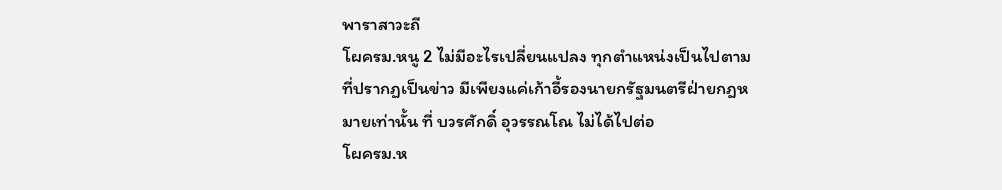พาราสาวะถี
โผครม.หนู 2 ไม่มีอะไรเปลี่ยนแปลง ทุกตำแหน่งเป็นไปตามที่ปรากฏเป็นข่าว มีเพียงแค่เก้าอี้รองนายกรัฐมนตรีฝ่ายกฎหมายเท่านั้น ที่ บวรศักดิ์ อุวรรณโณ ไม่ได้ไปต่อ
โผครม.ห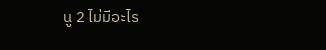นู 2 ไม่มีอะไร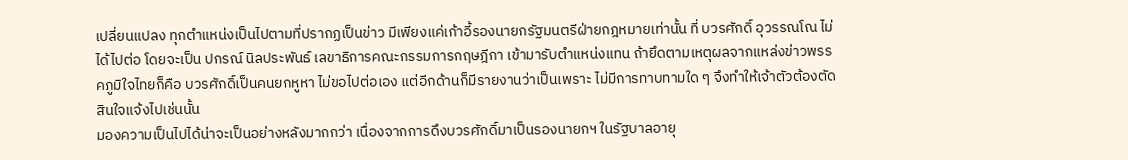เปลี่ยนแปลง ทุกตำแหน่งเป็นไปตามที่ปรากฏเป็นข่าว มีเพียงแค่เก้าอี้รองนายกรัฐมนตรีฝ่ายกฎหมายเท่านั้น ที่ บวรศักดิ์ อุวรรณโณ ไม่ได้ไปต่อ โดยจะเป็น ปกรณ์ นิลประพันธ์ เลขาธิการคณะกรรมการกฤษฎีกา เข้ามารับตำแหน่งแทน ถ้ายึดตามเหตุผลจากแหล่งข่าวพรรคภูมิใจไทยก็คือ บวรศักดิ์เป็นคนยกหูหา ไม่ขอไปต่อเอง แต่อีกด้านก็มีรายงานว่าเป็นเพราะ ไม่มีการทาบทามใด ๆ จึงทำให้เจ้าตัวต้องตัดสินใจแจ้งไปเช่นนั้น
มองความเป็นไปได้น่าจะเป็นอย่างหลังมากกว่า เนื่องจากการดึงบวรศักดิ์มาเป็นรองนายกฯ ในรัฐบาลอายุ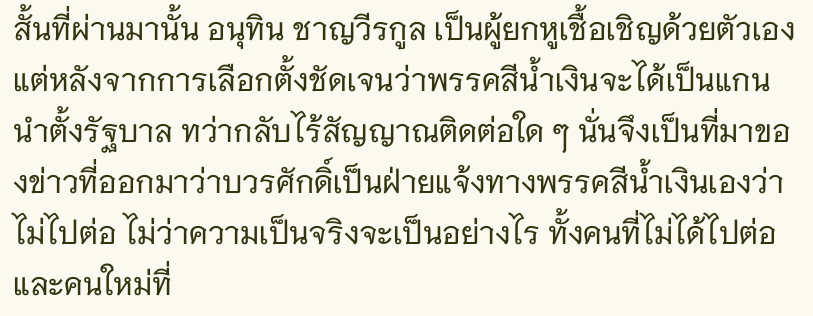สั้นที่ผ่านมานั้น อนุทิน ชาญวีรกูล เป็นผู้ยกหูเชื้อเชิญด้วยตัวเอง แต่หลังจากการเลือกตั้งชัดเจนว่าพรรคสีน้ำเงินจะได้เป็นแกนนำตั้งรัฐบาล ทว่ากลับไร้สัญญาณติดต่อใด ๆ นั่นจึงเป็นที่มาของข่าวที่ออกมาว่าบวรศักดิ์เป็นฝ่ายแจ้งทางพรรคสีน้ำเงินเองว่าไม่ไปต่อ ไม่ว่าความเป็นจริงจะเป็นอย่างไร ทั้งคนที่ไม่ได้ไปต่อและคนใหม่ที่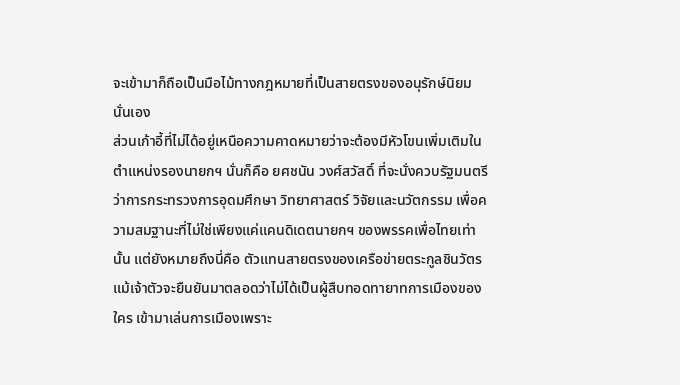จะเข้ามาก็ถือเป็นมือไม้ทางกฎหมายที่เป็นสายตรงของอนุรักษ์นิยม นั่นเอง
ส่วนเก้าอี้ที่ไม่ได้อยู่เหนือความคาดหมายว่าจะต้องมีหัวโขนเพิ่มเติมในตำแหน่งรองนายกฯ นั่นก็คือ ยศชนัน วงศ์สวัสดิ์ ที่จะนั่งควบรัฐมนตรีว่าการกระทรวงการอุดมศึกษา วิทยาศาสตร์ วิจัยและนวัตกรรม เพื่อความสมฐานะที่ไม่ใช่เพียงแค่แคนดิเดตนายกฯ ของพรรคเพื่อไทยเท่านั้น แต่ยังหมายถึงนี่คือ ตัวแทนสายตรงของเครือข่ายตระกูลชินวัตร แม้เจ้าตัวจะยืนยันมาตลอดว่าไม่ได้เป็นผู้สืบทอดทายาทการเมืองของใคร เข้ามาเล่นการเมืองเพราะ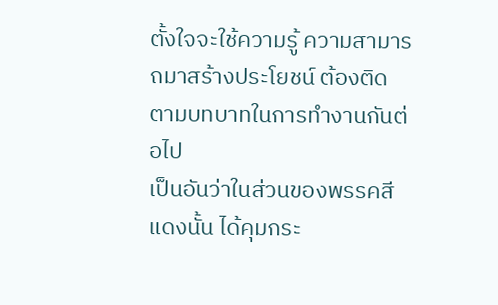ตั้งใจจะใช้ความรู้ ความสามารถมาสร้างประโยชน์ ต้องติดตามบทบาทในการทำงานกันต่อไป
เป็นอันว่าในส่วนของพรรคสีแดงนั้น ได้คุมกระ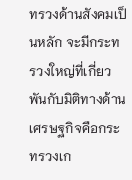ทรวงด้านสังคมเป็นหลัก จะมีกระทรวงใหญ่ที่เกี่ยวพันกับมิติทางด้านเศรษฐกิจคือกระทรวงเก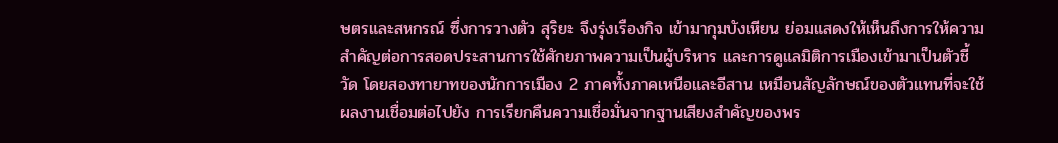ษตรและสหกรณ์ ซึ่งการวางตัว สุริยะ จึงรุ่งเรืองกิจ เข้ามากุมบังเหียน ย่อมแสดงให้เห็นถึงการให้ความสำคัญต่อการสอดประสานการใช้ศักยภาพความเป็นผู้บริหาร และการดูแลมิติการเมืองเข้ามาเป็นตัวชี้วัด โดยสองทายาทของนักการเมือง 2 ภาคทั้งภาคเหนือและอีสาน เหมือนสัญลักษณ์ของตัวแทนที่จะใช้ผลงานเชื่อมต่อไปยัง การเรียกคืนความเชื่อมั่นจากฐานเสียงสำคัญของพร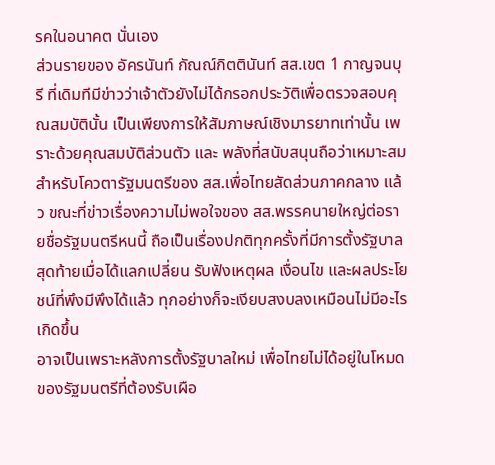รคในอนาคต นั่นเอง
ส่วนรายของ อัครนันท์ กัณณ์กิตตินันท์ สส.เขต 1 กาญจนบุรี ที่เดิมทีมีข่าวว่าเจ้าตัวยังไม่ได้กรอกประวัติเพื่อตรวจสอบคุณสมบัตินั้น เป็นเพียงการให้สัมภาษณ์เชิงมารยาทเท่านั้น เพราะด้วยคุณสมบัติส่วนตัว และ พลังที่สนับสนุนถือว่าเหมาะสมสำหรับโควตารัฐมนตรีของ สส.เพื่อไทยสัดส่วนภาคกลาง แล้ว ขณะที่ข่าวเรื่องความไม่พอใจของ สส.พรรคนายใหญ่ต่อรายชื่อรัฐมนตรีหนนี้ ถือเป็นเรื่องปกติทุกครั้งที่มีการตั้งรัฐบาล สุดท้ายเมื่อได้แลกเปลี่ยน รับฟังเหตุผล เงื่อนไข และผลประโยชน์ที่พึงมีพึงได้แล้ว ทุกอย่างก็จะเงียบสงบลงเหมือนไม่มีอะไรเกิดขึ้น
อาจเป็นเพราะหลังการตั้งรัฐบาลใหม่ เพื่อไทยไม่ได้อยู่ในโหมดของรัฐมนตรีที่ต้องรับเผือ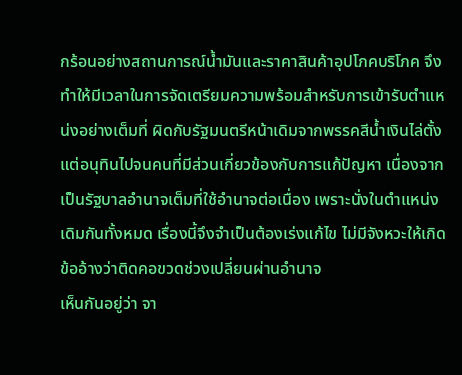กร้อนอย่างสถานการณ์น้ำมันและราคาสินค้าอุปโภคบริโภค จึงทำให้มีเวลาในการจัดเตรียมความพร้อมสำหรับการเข้ารับตำแหน่งอย่างเต็มที่ ผิดกับรัฐมนตรีหน้าเดิมจากพรรคสีน้ำเงินไล่ตั้งแต่อนุทินไปจนคนที่มีส่วนเกี่ยวข้องกับการแก้ปัญหา เนื่องจากเป็นรัฐบาลอำนาจเต็มที่ใช้อำนาจต่อเนื่อง เพราะนั่งในตำแหน่งเดิมกันทั้งหมด เรื่องนี้จึงจำเป็นต้องเร่งแก้ไข ไม่มีจังหวะให้เกิดข้ออ้างว่าติดคอขวดช่วงเปลี่ยนผ่านอำนาจ
เห็นกันอยู่ว่า จา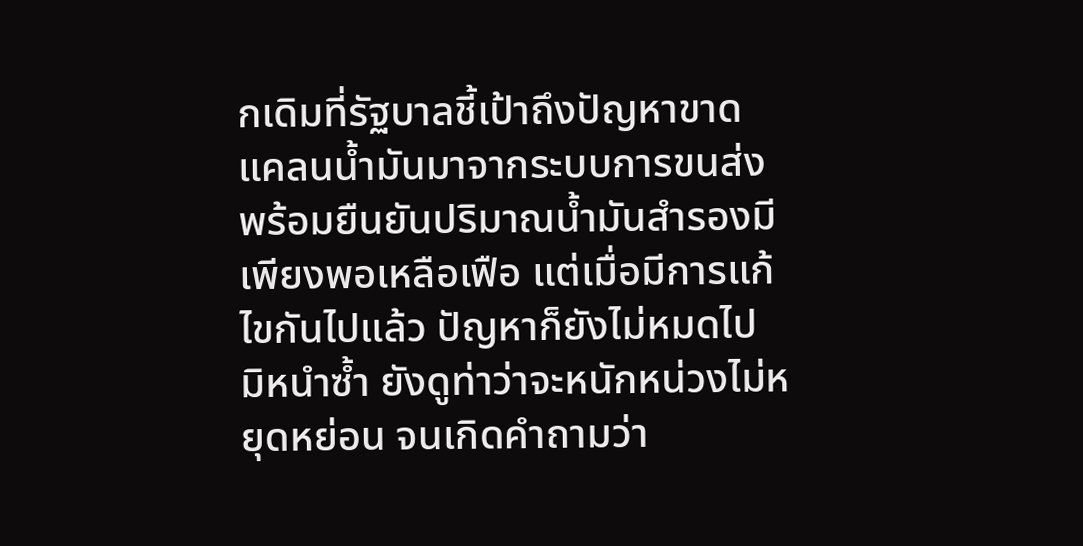กเดิมที่รัฐบาลชี้เป้าถึงปัญหาขาดแคลนน้ำมันมาจากระบบการขนส่ง พร้อมยืนยันปริมาณน้ำมันสำรองมีเพียงพอเหลือเฟือ แต่เมื่อมีการแก้ไขกันไปแล้ว ปัญหาก็ยังไม่หมดไป มิหนำซ้ำ ยังดูท่าว่าจะหนักหน่วงไม่หยุดหย่อน จนเกิดคำถามว่า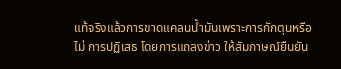แท้จริงแล้วการขาดแคลนน้ำมันเพราะการกักตุนหรือไม่ การปฏิเสธ โดยการแถลงข่าว ให้สัมภาษณ์ยืนยัน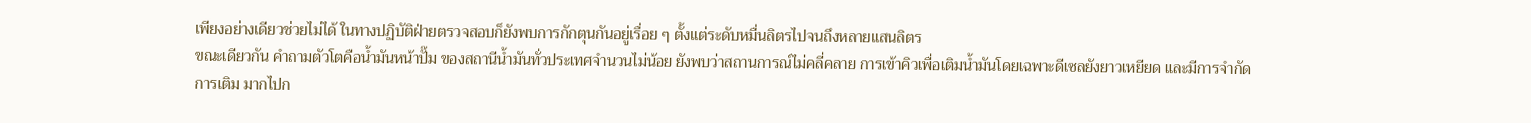เพียงอย่างเดียวช่วยไม่ได้ ในทางปฏิบัติฝ่ายตรวจสอบก็ยังพบการกักตุนกันอยู่เรื่อย ๆ ตั้งแต่ระดับหมื่นลิตรไปจนถึงหลายแสนลิตร
ขณะเดียวกัน คำถามตัวโตคือน้ำมันหน้าปั๊ม ของสถานีน้ำมันทั่วประเทศจำนวนไม่น้อย ยังพบว่าสถานการณ์ไม่คลี่คลาย การเข้าคิวเพื่อเติมน้ำมันโดยเฉพาะดีเซลยังยาวเหยียด และมีการจำกัดการเติม มากไปก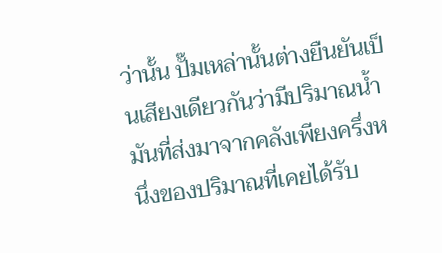ว่านั้น ปั๊มเหล่านั้นต่างยืนยันเป็นเสียงเดียวกันว่ามีปริมาณน้ำมันที่ส่งมาจากคลังเพียงครึ่งหนึ่งของปริมาณที่เคยได้รับ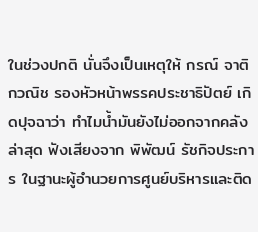ในช่วงปกติ นั่นจึงเป็นเหตุให้ กรณ์ จาติกวณิช รองหัวหน้าพรรคประชาธิปัตย์ เกิดปุจฉาว่า ทำไมน้ำมันยังไม่ออกจากคลัง
ล่าสุด ฟังเสียงจาก พิพัฒน์ รัชกิจประการ ในฐานะผู้อำนวยการศูนย์บริหารและติด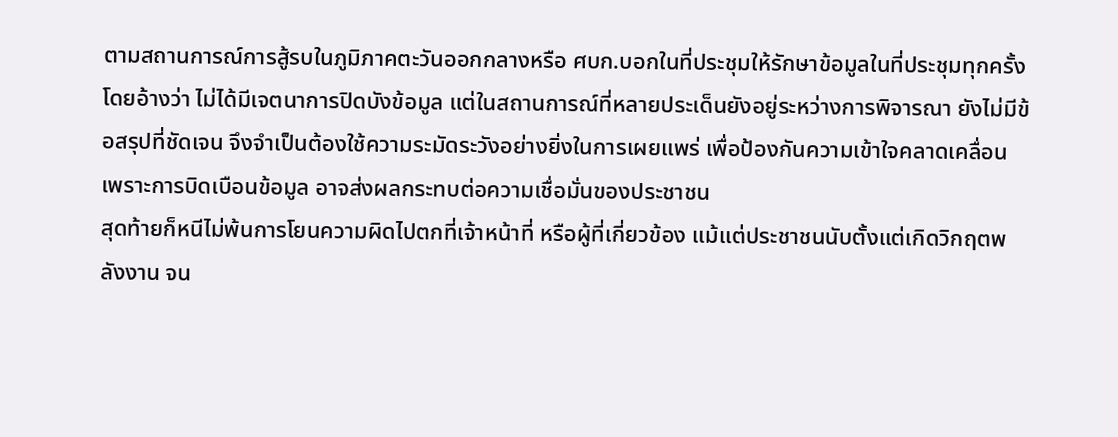ตามสถานการณ์การสู้รบในภูมิภาคตะวันออกกลางหรือ ศบก.บอกในที่ประชุมให้รักษาข้อมูลในที่ประชุมทุกครั้ง โดยอ้างว่า ไม่ได้มีเจตนาการปิดบังข้อมูล แต่ในสถานการณ์ที่หลายประเด็นยังอยู่ระหว่างการพิจารณา ยังไม่มีข้อสรุปที่ชัดเจน จึงจำเป็นต้องใช้ความระมัดระวังอย่างยิ่งในการเผยแพร่ เพื่อป้องกันความเข้าใจคลาดเคลื่อน เพราะการบิดเบือนข้อมูล อาจส่งผลกระทบต่อความเชื่อมั่นของประชาชน
สุดท้ายก็หนีไม่พ้นการโยนความผิดไปตกที่เจ้าหน้าที่ หรือผู้ที่เกี่ยวข้อง แม้แต่ประชาชนนับตั้งแต่เกิดวิกฤตพลังงาน จน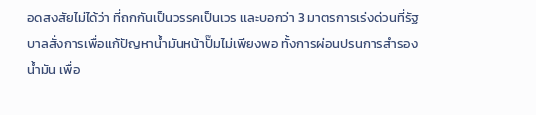อดสงสัยไม่ได้ว่า ที่ถกกันเป็นวรรคเป็นเวร และบอกว่า 3 มาตรการเร่งด่วนที่รัฐบาลสั่งการเพื่อแก้ปัญหาน้ำมันหน้าปั๊มไม่เพียงพอ ทั้งการผ่อนปรนการสำรองน้ำมัน เพื่อ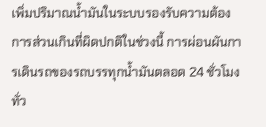เพิ่มปริมาณน้ำมันในระบบรองรับความต้องการส่วนเกินที่ผิดปกติในช่วงนี้ การผ่อนผันการเดินรถของรถบรรทุกน้ำมันตลอด 24 ชั่วโมงทั่ว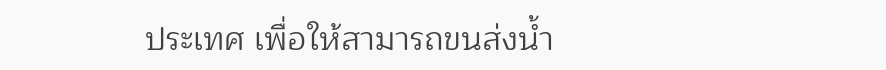ประเทศ เพื่อให้สามารถขนส่งน้ำ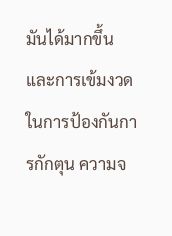มันได้มากขึ้น และการเข้มงวดในการป้องกันการกักตุน ความจ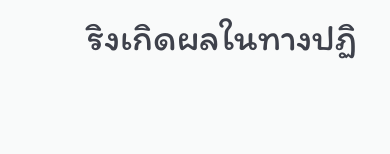ริงเกิดผลในทางปฏิ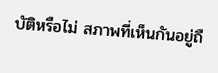บัติหรือไม่ สภาพที่เห็นกันอยู่ถื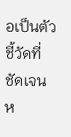อเป็นตัวชี้วัดที่ชัดเจน ห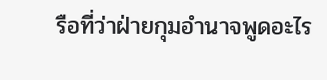รือที่ว่าฝ่ายกุมอำนาจพูดอะไร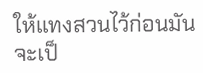ให้แทงสวนไว้ก่อนมันจะเป็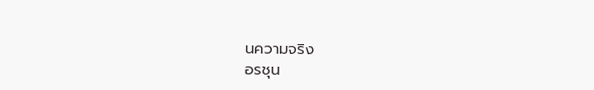นความจริง
อรชุน